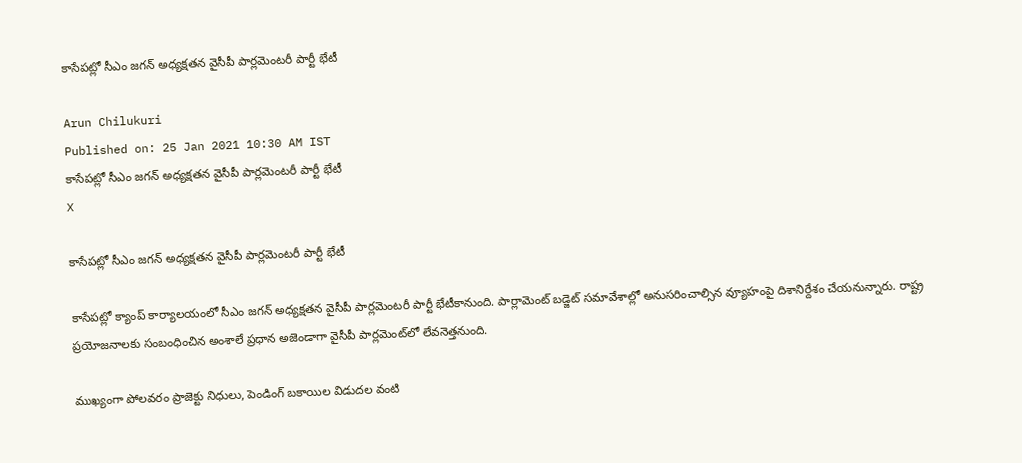కాసేపట్లో సీఎం జగన్‌ అధ్యక్షతన వైసీపీ పార్లమెంటరీ పార్టీ భేటీ

Arun Chilukuri
Published on: 25 Jan 2021 10:30 AM IST
కాసేపట్లో సీఎం జగన్‌ అధ్యక్షతన వైసీపీ పార్లమెంటరీ పార్టీ భేటీ
X

కాసేపట్లో సీఎం జగన్‌ అధ్యక్షతన వైసీపీ పార్లమెంటరీ పార్టీ భేటీ

కాసేపట్లో క్యాంప్‌ కార్యాలయంలో సీఎం జగన్‌ అధ్యక్షతన వైసీపీ పార్లమెంటరీ పార్టీ భేటీకానుంది. పార్లామెంట్‌ బడ్జెట్ సమావేశాల్లో అనుసరించాల్సిన వ్యూహంపై దిశానిర్దేశం చేయనున్నారు. రాష్ట్ర ప్రయోజనాలకు సంబంధించిన అంశాలే ప్రధాన అజెండాగా వైసీపీ పార్లమెంట్‌లో లేవనెత్తనుంది.

ముఖ్యంగా పోలవరం ప్రాజెక్టు నిధులు, పెండింగ్ బకాయిల విడుదల వంటి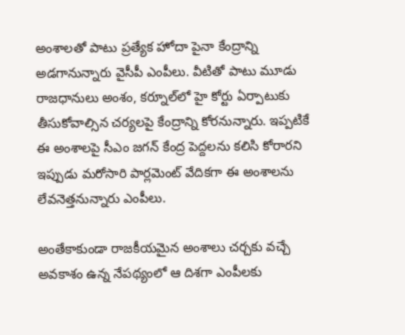అంశాలతో పాటు ప్రత్యేక హోదా పైనా కేంద్రాన్ని అడగానున్నారు వైసీపీ ఎంపీలు. వీటితో పాటు మూడు రాజధానులు అంశం, కర్నూల్‌‌‌లో హై కోర్టు ఏర్పాటుకు తీసుకోవాల్సిన చర్యలపై కేంద్రాన్ని కోరనున్నారు. ఇప్పటికే ఈ అంశాలపై సీఎం జగన్ కేంద్ర పెద్దలను కలిసి కోరారని ఇప్పుడు మరోసారి పార్లమెంట్ వేదికగా ఈ అంశాలను లేవనెత్తనున్నారు ఎంపీలు.

అంతేకాకుండా రాజకీయమైన అంశాలు చర్చకు వచ్చే అవకాశం ఉన్న నేపథ్యంలో ఆ దిశగా ఎంపీలకు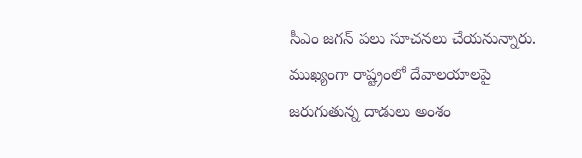సీఎం జగన్ పలు సూచనలు చేయనున్నారు. ముఖ్యంగా రాష్ట్రంలో దేవాలయాలపై జరుగుతున్న దాడులు అంశం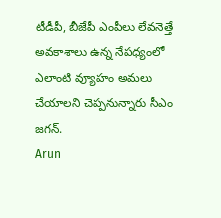టీడీపీ, బీజేపీ ఎంపీలు లేవనెత్తే అవకాశాలు ఉన్న నేపధ్యంలో ఎలాంటి వ్యూహం అమలు చేయాలని చెప్పనున్నారు సీఎం జగన్.
Arun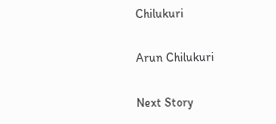Chilukuri

Arun Chilukuri

Next Story